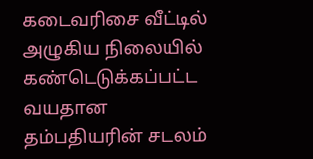கடைவரிசை வீட்டில் அழுகிய நிலையில் கண்டெடுக்கப்பட்ட வயதான தம்பதியரின் சடலம்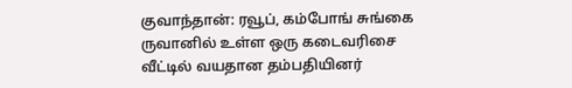குவாந்தான்: ரவூப், கம்போங் சுங்கை ருவானில் உள்ள ஒரு கடைவரிசை வீட்டில் வயதான தம்பதியினர்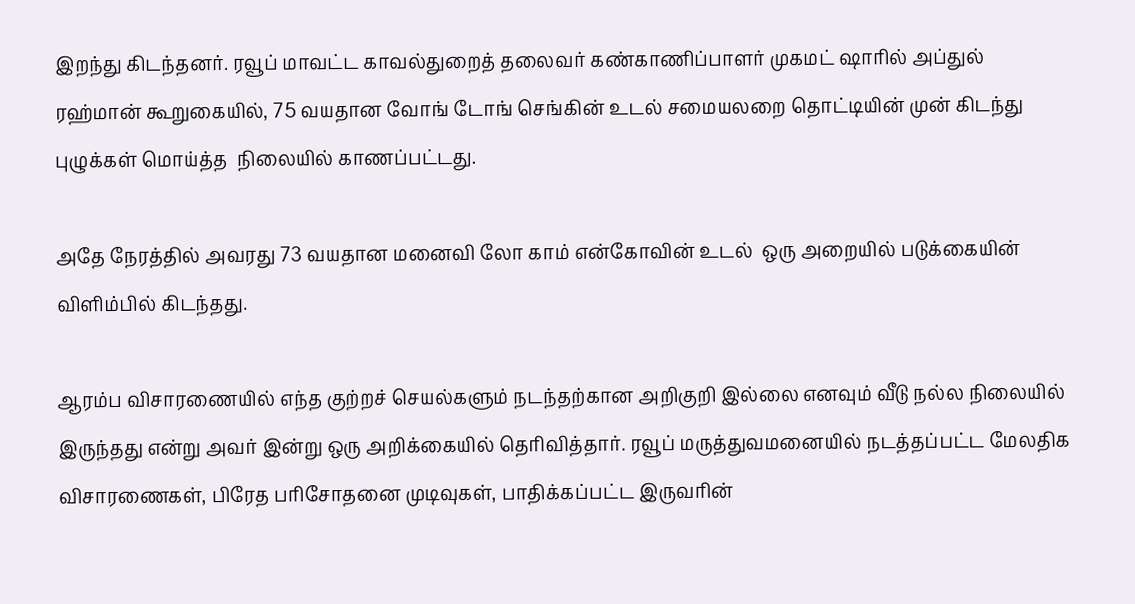இறந்து கிடந்தனர். ரவூப் மாவட்ட காவல்துறைத் தலைவர் கண்காணிப்பாளர் முகமட் ஷாரில் அப்துல் ரஹ்மான் கூறுகையில், 75 வயதான வோங் டோங் செங்கின் உடல் சமையலறை தொட்டியின் முன் கிடந்து புழுக்கள் மொய்த்த  நிலையில் காணப்பட்டது.

அதே நேரத்தில் அவரது 73 வயதான மனைவி லோ காம் என்கோவின் உடல்  ஒரு அறையில் படுக்கையின் விளிம்பில் கிடந்தது.

ஆரம்ப விசாரணையில் எந்த குற்றச் செயல்களும் நடந்தற்கான அறிகுறி இல்லை எனவும் வீடு நல்ல நிலையில் இருந்தது என்று அவர் இன்று ஒரு அறிக்கையில் தெரிவித்தார். ரவூப் மருத்துவமனையில் நடத்தப்பட்ட மேலதிக விசாரணைகள், பிரேத பரிசோதனை முடிவுகள், பாதிக்கப்பட்ட இருவரின்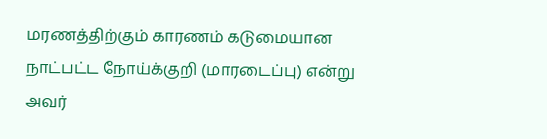மரணத்திற்கும் காரணம் கடுமையான நாட்பட்ட நோய்க்குறி (மாரடைப்பு) என்று அவர்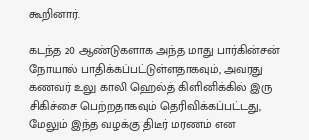கூறினார்.

கடந்த 20 ஆண்டுகளாக அந்த மாது பார்கின்சன் நோயால் பாதிக்கப்பட்டுள்ளதாகவும், அவரது கணவர் உலு காலி ஹெல்த் கிளினிக்கில் இரு சிகிச்சை பெற்றதாகவும் தெரிவிக்கப்பட்டது, மேலும் இந்த வழக்கு திடீர் மரணம் என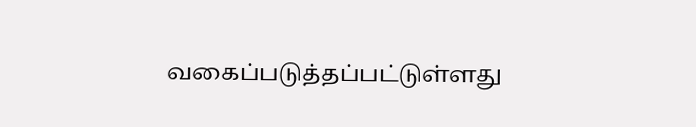வகைப்படுத்தப்பட்டுள்ளது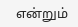என்றும்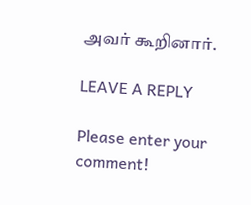அவர் கூறினார்.

LEAVE A REPLY

Please enter your comment!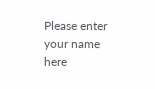Please enter your name here